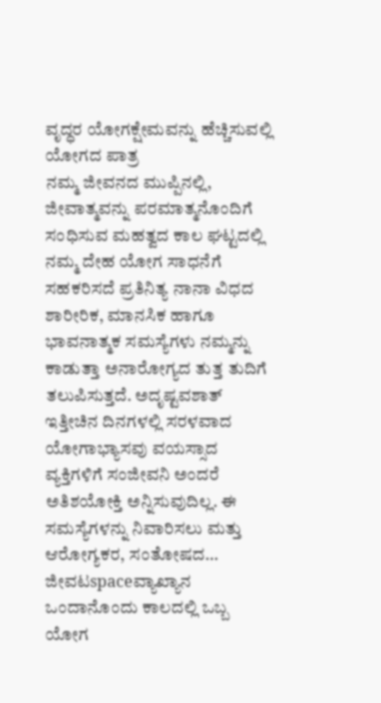ವೃದ್ಧರ ಯೋಗಕ್ಷೇಮವನ್ನು ಹೆಚ್ಚಿಸುವಲ್ಲಿ ಯೋಗದ ಪಾತ್ರ
ನಮ್ಮ ಜೀವನದ ಮುಪ್ಪಿನಲ್ಲಿ, ಜೀವಾತ್ಮವನ್ನು ಪರಮಾತ್ಮನೊಂದಿಗೆ ಸಂಧಿಸುವ ಮಹತ್ವದ ಕಾಲ ಘಟ್ಟದಲ್ಲಿ ನಮ್ಮ ದೇಹ ಯೋಗ ಸಾಧನೆಗೆ ಸಹಕರಿಸದೆ ಪ್ರತಿನಿತ್ಯ ನಾನಾ ವಿಧದ ಶಾರೀರಿಕ, ಮಾನಸಿಕ ಹಾಗೂ ಭಾವನಾತ್ಮಕ ಸಮಸ್ಯೆಗಳು ನಮ್ಮನ್ನು ಕಾಡುತ್ತಾ ಅನಾರೋಗ್ಯದ ತುತ್ತ ತುದಿಗೆ ತಲುಪಿಸುತ್ತದೆ. ಅದೃಷ್ಟವಶಾತ್ ಇತ್ತೀಚಿನ ದಿನಗಳಲ್ಲಿ ಸರಳವಾದ ಯೋಗಾಭ್ಯಾಸವು ವಯಸ್ಸಾದ ವ್ಯಕ್ತಿಗಳಿಗೆ ಸಂಜೀವನಿ ಅಂದರೆ ಅತಿಶಯೋಕ್ತಿ ಅನ್ನಿಸುವುದಿಲ್ಲ. ಈ ಸಮಸ್ಯೆಗಳನ್ನು ನಿವಾರಿಸಲು ಮತ್ತು ಆರೋಗ್ಯಕರ, ಸಂತೋಷದ…
ಜೀವಟspaceವ್ಯಾಖ್ಯಾನ
ಒಂದಾನೊಂದು ಕಾಲದಲ್ಲಿ ಒಬ್ಬ ಯೋಗ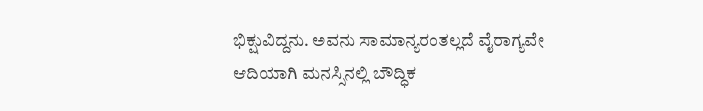ಭಿಕ್ಷುವಿದ್ದನು. ಅವನು ಸಾಮಾನ್ಯರಂತಲ್ಲದೆ ವೈರಾಗ್ಯವೇ ಆದಿಯಾಗಿ ಮನಸ್ಸಿನಲ್ಲಿ ಬೌದ್ಧಿಕ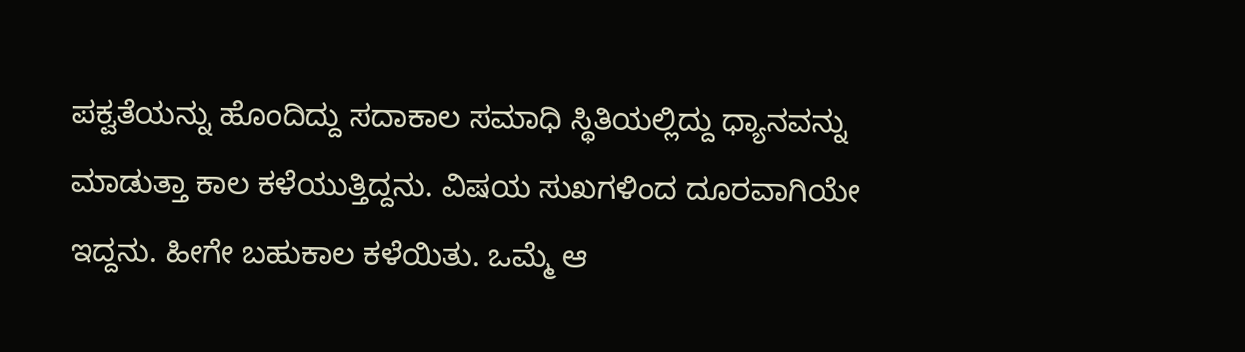ಪಕ್ವತೆಯನ್ನು ಹೊಂದಿದ್ದು ಸದಾಕಾಲ ಸಮಾಧಿ ಸ್ಥಿತಿಯಲ್ಲಿದ್ದು ಧ್ಯಾನವನ್ನು ಮಾಡುತ್ತಾ ಕಾಲ ಕಳೆಯುತ್ತಿದ್ದನು. ವಿಷಯ ಸುಖಗಳಿಂದ ದೂರವಾಗಿಯೇ ಇದ್ದನು. ಹೀಗೇ ಬಹುಕಾಲ ಕಳೆಯಿತು. ಒಮ್ಮೆ ಆ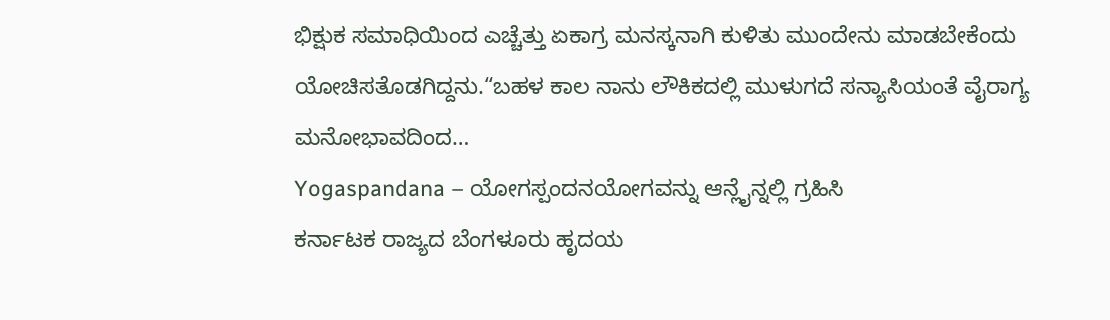ಭಿಕ್ಷುಕ ಸಮಾಧಿಯಿಂದ ಎಚ್ಚೆತ್ತು ಏಕಾಗ್ರ ಮನಸ್ಕನಾಗಿ ಕುಳಿತು ಮುಂದೇನು ಮಾಡಬೇಕೆಂದು ಯೋಚಿಸತೊಡಗಿದ್ದನು.“ಬಹಳ ಕಾಲ ನಾನು ಲೌಕಿಕದಲ್ಲಿ ಮುಳುಗದೆ ಸನ್ಯಾಸಿಯಂತೆ ವೈರಾಗ್ಯ ಮನೋಭಾವದಿಂದ…
Yogaspandana – ಯೋಗಸ್ಪಂದನಯೋಗವನ್ನು ಆನ್ಲೈನ್ನಲ್ಲಿ ಗ್ರಹಿಸಿ
ಕರ್ನಾಟಕ ರಾಜ್ಯದ ಬೆಂಗಳೂರು ಹೃದಯ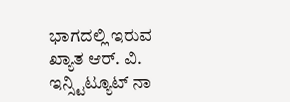ಭಾಗದಲ್ಲಿ ಇರುವ ಖ್ಯಾತ ಆರ್. ವಿ. ಇನ್ಸ್ಟಿಟ್ಯೂಟ್ ನಾ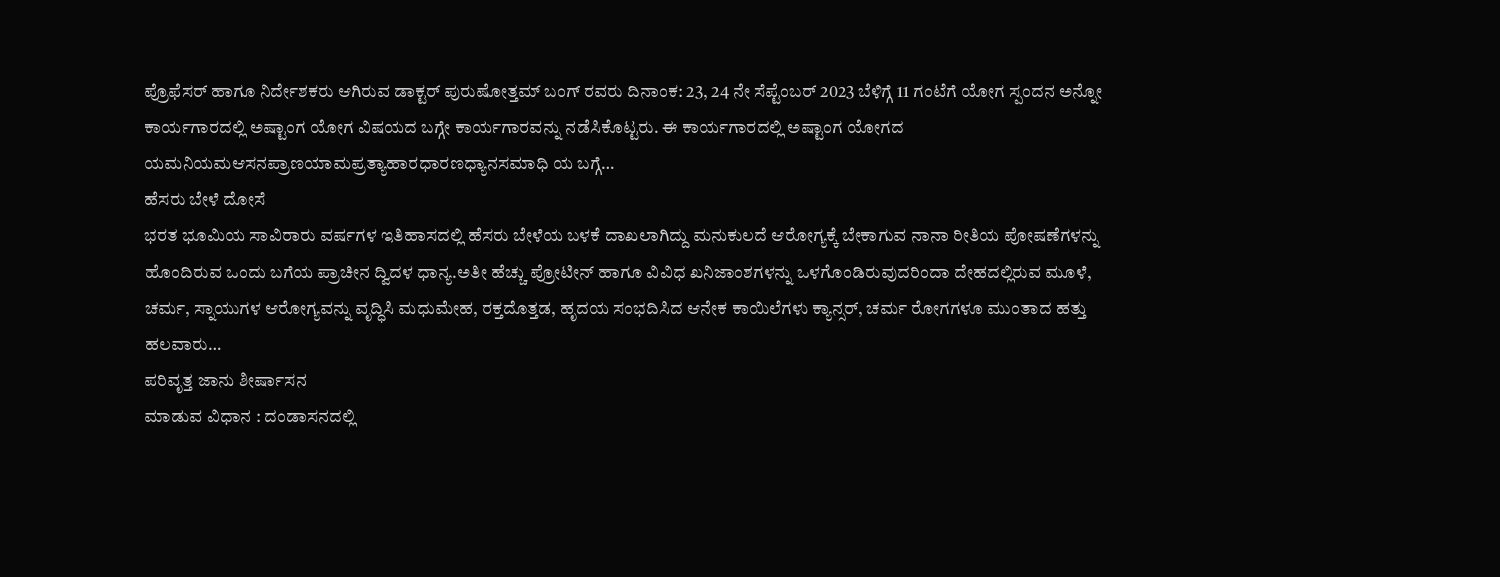ಪ್ರೊಫೆಸರ್ ಹಾಗೂ ನಿರ್ದೇಶಕರು ಆಗಿರುವ ಡಾಕ್ಟರ್ ಪುರುಷೋತ್ತಮ್ ಬಂಗ್ ರವರು ದಿನಾಂಕ: 23, 24 ನೇ ಸೆಪ್ಟೆಂಬರ್ 2023 ಬೆಳಿಗ್ಗೆ 11 ಗಂಟೆಗೆ ಯೋಗ ಸ್ಪಂದನ ಅನ್ನೋ ಕಾರ್ಯಗಾರದಲ್ಲಿ ಅಷ್ಟಾಂಗ ಯೋಗ ವಿಷಯದ ಬಗ್ಗೇ ಕಾರ್ಯಗಾರವನ್ನು ನಡೆಸಿಕೊಟ್ಟರು. ಈ ಕಾರ್ಯಗಾರದಲ್ಲಿ ಅಷ್ಟಾಂಗ ಯೋಗದ ಯಮನಿಯಮಆಸನಪ್ರಾಣಯಾಮಪ್ರತ್ಯಾಹಾರಧಾರಣಧ್ಯಾನಸಮಾಧಿ ಯ ಬಗ್ಗೆ…
ಹೆಸರು ಬೇಳೆ ದೋಸೆ
ಭರತ ಭೂಮಿಯ ಸಾವಿರಾರು ವರ್ಷಗಳ ಇತಿಹಾಸದಲ್ಲಿ ಹೆಸರು ಬೇಳೆಯ ಬಳಕೆ ದಾಖಲಾಗಿದ್ದು ಮನುಕುಲದೆ ಆರೋಗ್ಯಕ್ಕೆ ಬೇಕಾಗುವ ನಾನಾ ರೀತಿಯ ಪೋಷಣೆಗಳನ್ನು ಹೊಂದಿರುವ ಒಂದು ಬಗೆಯ ಪ್ರಾಚೀನ ದ್ವಿದಳ ಧಾನ್ಯ.ಅತೀ ಹೆಚ್ಚು ಪ್ರೋಟೀನ್ ಹಾಗೂ ವಿವಿಧ ಖನಿಜಾಂಶಗಳನ್ನು ಒಳಗೊಂಡಿರುವುದರಿಂದಾ ದೇಹದಲ್ಲಿರುವ ಮೂಳೆ, ಚರ್ಮ, ಸ್ನಾಯುಗಳ ಆರೋಗ್ಯವನ್ನು ವೃದ್ಧಿಸಿ ಮಧುಮೇಹ, ರಕ್ತದೊತ್ತಡ, ಹೃದಯ ಸಂಭದಿಸಿದ ಆನೇಕ ಕಾಯಿಲೆಗಳು ಕ್ಯಾನ್ಸರ್, ಚರ್ಮ ರೋಗಗಳೂ ಮುಂತಾದ ಹತ್ತು ಹಲವಾರು…
ಪರಿವೃತ್ತ ಜಾನು ಶೀರ್ಷಾಸನ
ಮಾಡುವ ವಿಧಾನ : ದಂಡಾಸನದಲ್ಲಿ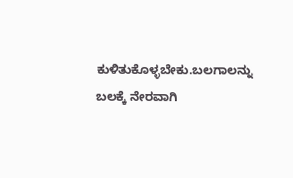ಕುಳಿತುಕೊಳ್ಳಬೇಕು.ಬಲಗಾಲನ್ನು ಬಲಕ್ಕೆ ನೇರವಾಗಿ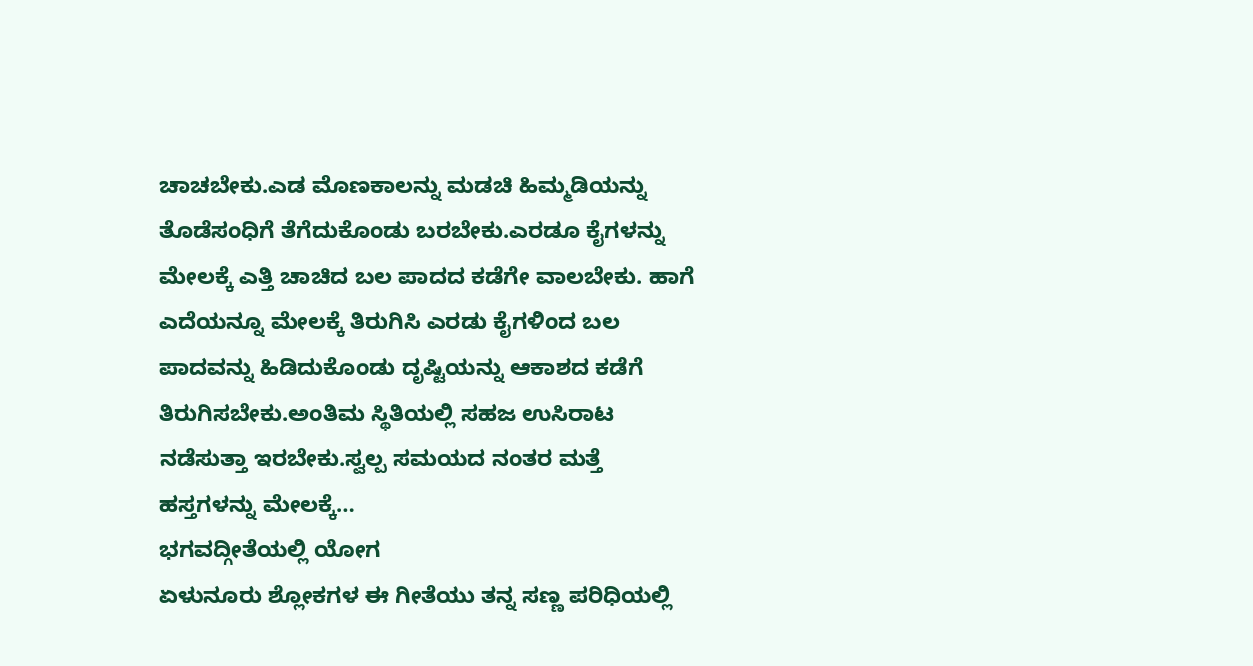ಚಾಚಬೇಕು.ಎಡ ಮೊಣಕಾಲನ್ನು ಮಡಚಿ ಹಿಮ್ಮಡಿಯನ್ನು ತೊಡೆಸಂಧಿಗೆ ತೆಗೆದುಕೊಂಡು ಬರಬೇಕು.ಎರಡೂ ಕೈಗಳನ್ನು ಮೇಲಕ್ಕೆ ಎತ್ತಿ ಚಾಚಿದ ಬಲ ಪಾದದ ಕಡೆಗೇ ವಾಲಬೇಕು. ಹಾಗೆ ಎದೆಯನ್ನೂ ಮೇಲಕ್ಕೆ ತಿರುಗಿಸಿ ಎರಡು ಕೈಗಳಿಂದ ಬಲ ಪಾದವನ್ನು ಹಿಡಿದುಕೊಂಡು ದೃಷ್ಟಿಯನ್ನು ಆಕಾಶದ ಕಡೆಗೆ ತಿರುಗಿಸಬೇಕು.ಅಂತಿಮ ಸ್ಥಿತಿಯಲ್ಲಿ ಸಹಜ ಉಸಿರಾಟ ನಡೆಸುತ್ತಾ ಇರಬೇಕು.ಸ್ವಲ್ಪ ಸಮಯದ ನಂತರ ಮತ್ತೆ ಹಸ್ತಗಳನ್ನು ಮೇಲಕ್ಕೆ…
ಭಗವದ್ಗೀತೆಯಲ್ಲಿ ಯೋಗ
ಏಳುನೂರು ಶ್ಲೋಕಗಳ ಈ ಗೀತೆಯು ತನ್ನ ಸಣ್ಣ ಪರಿಧಿಯಲ್ಲಿ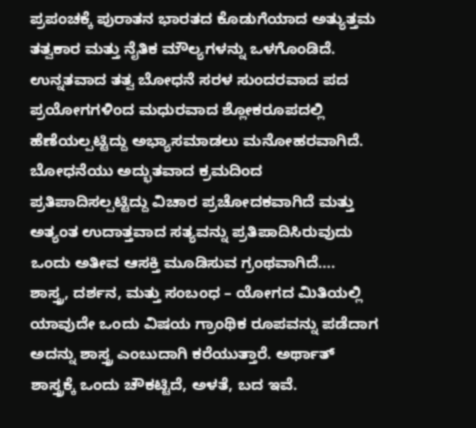ಪ್ರಪಂಚಕ್ಕೆ ಪುರಾತನ ಭಾರತದ ಕೊಡುಗೆಯಾದ ಅತ್ಯುತ್ತಮ ತತ್ವಕಾರ ಮತ್ತು ನೈತಿಕ ಮೌಲ್ಯಗಳನ್ನು ಒಳಗೊಂಡಿದೆ. ಉನ್ನತವಾದ ತತ್ವ ಬೋಧನೆ ಸರಳ ಸುಂದರವಾದ ಪದ ಪ್ರಯೋಗಗಳಿಂದ ಮಧುರವಾದ ಶ್ಲೋಕರೂಪದಲ್ಲಿ ಹೆಣೆಯಲ್ಪಟ್ಟಿದ್ದು ಅಭ್ಯಾಸಮಾಡಲು ಮನೋಹರವಾಗಿದೆ. ಬೋಧನೆಯು ಅದ್ಭುತವಾದ ಕ್ರಮದಿಂದ ಪ್ರತಿಪಾದಿಸಲ್ಪಟ್ಟಿದ್ದು ವಿಚಾರ ಪ್ರಚೋದಕವಾಗಿದೆ ಮತ್ತು ಅತ್ಯಂತ ಉದಾತ್ತವಾದ ಸತ್ಯವನ್ನು ಪ್ರತಿಪಾದಿಸಿರುವುದು ಒಂದು ಅತೀವ ಆಸಕ್ತಿ ಮೂಡಿಸುವ ಗ್ರಂಥವಾಗಿದೆ….
ಶಾಸ್ತ್ರ, ದರ್ಶನ, ಮತ್ತು ಸಂಬಂಧ – ಯೋಗದ ಮಿತಿಯಲ್ಲಿ
ಯಾವುದೇ ಒಂದು ವಿಷಯ ಗ್ರಾಂಥಿಕ ರೂಪವನ್ನು ಪಡೆದಾಗ ಅದನ್ನು ಶಾಸ್ತ್ರ ಎಂಬುದಾಗಿ ಕರೆಯುತ್ತಾರೆ. ಅರ್ಥಾತ್ ಶಾಸ್ತ್ರಕ್ಕೆ ಒಂದು ಚೌಕಟ್ಟಿದೆ, ಅಳತೆ, ಬದ ಇವೆ.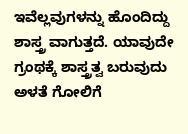ಇವೆಲ್ಲವುಗಳನ್ನು ಹೊಂದಿದ್ದು ಶಾಸ್ತ್ರ ವಾಗುತ್ತದೆ. ಯಾವುದೇ ಗ್ರಂಥಕ್ಕೆ ಶಾಸ್ತ್ರತ್ವ ಬರುವುದು ಅಳತೆ ಗೋಲಿಗೆ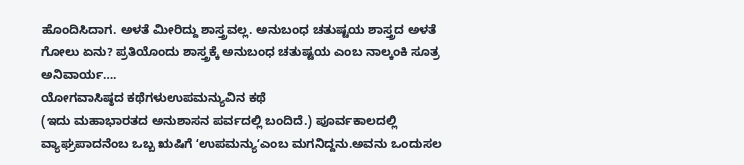ಹೊಂದಿಸಿದಾಗ. ಅಳತೆ ಮೀರಿದ್ದು ಶಾಸ್ತ್ರವಲ್ಲ. ಅನುಬಂಧ ಚತುಷ್ಟಯ ಶಾಸ್ತ್ರದ ಅಳತೆ ಗೋಲು ಏನು? ಪ್ರತಿಯೊಂದು ಶಾಸ್ತ್ರಕ್ಕೆ ಅನುಬಂಧ ಚತುಷ್ಟಯ ಎಂಬ ನಾಲ್ಕಂಕಿ ಸೂತ್ರ ಅನಿವಾರ್ಯ….
ಯೋಗವಾಸಿಷ್ಠದ ಕಥೆಗಳುಉಪಮನ್ಯುವಿನ ಕಥೆ
(ಇದು ಮಹಾಭಾರತದ ಅನುಶಾಸನ ಪರ್ವದಲ್ಲಿ ಬಂದಿದೆ.) ಪೂರ್ವಕಾಲದಲ್ಲಿ ವ್ಯಾಘ್ರಪಾದನೆಂಬ ಒಬ್ಬ ಋಷಿಗೆ ʻಉಪಮನ್ಯುʻಎಂಬ ಮಗನಿದ್ದನು.ಅವನು ಒಂದುಸಲ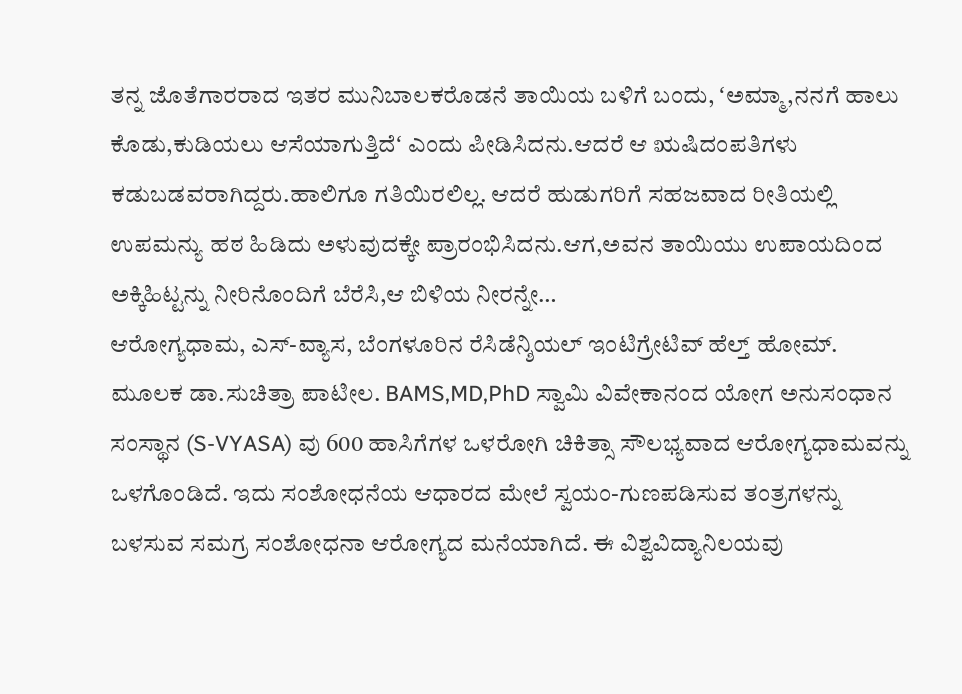ತನ್ನ ಜೊತೆಗಾರರಾದ ಇತರ ಮುನಿಬಾಲಕರೊಡನೆ ತಾಯಿಯ ಬಳಿಗೆ ಬಂದು, ʻಅಮ್ಮಾ,ನನಗೆ ಹಾಲು ಕೊಡು,ಕುಡಿಯಲು ಆಸೆಯಾಗುತ್ತಿದೆʻ ಎಂದು ಪೀಡಿಸಿದನು.ಆದರೆ ಆ ಋಷಿದಂಪತಿಗಳು ಕಡುಬಡವರಾಗಿದ್ದರು.ಹಾಲಿಗೂ ಗತಿಯಿರಲಿಲ್ಲ. ಆದರೆ ಹುಡುಗರಿಗೆ ಸಹಜವಾದ ರೀತಿಯಲ್ಲಿ ಉಪಮನ್ಯು ಹಠ ಹಿಡಿದು ಅಳುವುದಕ್ಕೇ ಪ್ರಾರಂಭಿಸಿದನು.ಆಗ,ಅವನ ತಾಯಿಯು ಉಪಾಯದಿಂದ ಅಕ್ಕಿಹಿಟ್ಟನ್ನು ನೀರಿನೊಂದಿಗೆ ಬೆರೆಸಿ,ಆ ಬಿಳಿಯ ನೀರನ್ನೇ…
ಆರೋಗ್ಯಧಾಮ, ಎಸ್-ವ್ಯಾಸ, ಬೆಂಗಳೂರಿನ ರೆಸಿಡೆನ್ಶಿಯಲ್ ಇಂಟಿಗ್ರೇಟಿವ್ ಹೆಲ್ತ್ ಹೋಮ್.
ಮೂಲಕ ಡಾ.ಸುಚಿತ್ರಾ ಪಾಟೀಲ. BAMS,MD,PhD ಸ್ವಾಮಿ ವಿವೇಕಾನಂದ ಯೋಗ ಅನುಸಂಧಾನ ಸಂಸ್ಥಾನ (S-VYASA) ವು 600 ಹಾಸಿಗೆಗಳ ಒಳರೋಗಿ ಚಿಕಿತ್ಸಾ ಸೌಲಭ್ಯವಾದ ಆರೋಗ್ಯಧಾಮವನ್ನು ಒಳಗೊಂಡಿದೆ. ಇದು ಸಂಶೋಧನೆಯ ಆಧಾರದ ಮೇಲೆ ಸ್ವಯಂ-ಗುಣಪಡಿಸುವ ತಂತ್ರಗಳನ್ನು ಬಳಸುವ ಸಮಗ್ರ ಸಂಶೋಧನಾ ಆರೋಗ್ಯದ ಮನೆಯಾಗಿದೆ. ಈ ವಿಶ್ವವಿದ್ಯಾನಿಲಯವು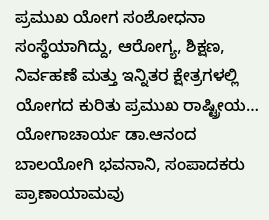ಪ್ರಮುಖ ಯೋಗ ಸಂಶೋಧನಾ ಸಂಸ್ಥೆಯಾಗಿದ್ದು, ಆರೋಗ್ಯ, ಶಿಕ್ಷಣ, ನಿರ್ವಹಣೆ ಮತ್ತು ಇನ್ನಿತರ ಕ್ಷೇತ್ರಗಳಲ್ಲಿ ಯೋಗದ ಕುರಿತು ಪ್ರಮುಖ ರಾಷ್ಟ್ರೀಯ…
ಯೋಗಾಚಾರ್ಯ ಡಾ.ಆನಂದ ಬಾಲಯೋಗಿ ಭವನಾನಿ, ಸಂಪಾದಕರು
ಪ್ರಾಣಾಯಾಮವು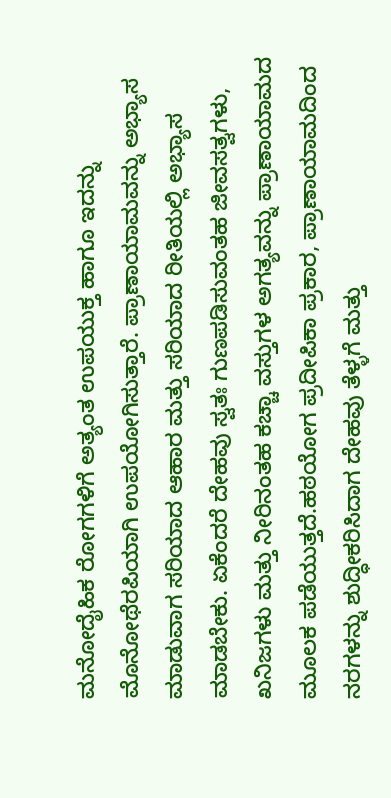ಮನೋದೈಹಿಕ ರೋಗಗಳಿಗೆ ಅತ್ಯಂತ ಉಪಯುಕ್ತ ಹಾಗೂ ಇದನ್ನು ಮೊನೋಥೆರಪಿಯಾಗಿ ಉಪಯೋಗಿಸುತ್ತಾರೆ. ಪ್ರಾಣಾಯಾಮವನ್ನು ಅಭ್ಯಾಸ ಮಾಡುವಾಗ ಸರಿಯಾದ ಆಹಾರ ಮತ್ತು ಸರಿಯಾದ ರೀತಿಯಲ್ಲಿ ಅಭ್ಯಾಸ ಮಾಡಬೇಕು. ಏಕೆಂದರೆ ದೇಹವು ಸ್ವತಃ ಗುಣಪಡಿಸುವಂತಹ ಜೀವಸತ್ವಗಳು, ಖನಿಜಗಳು ಮತ್ತು ನೀರಿನಂತಹ ಕಚ್ಚಾ ವಸ್ತುಗಳ ಅಗತ್ಯವನ್ನು ಪ್ರಾಣಾಯಾಮದ ಮೂಲಕ ಪಡೆಯುತ್ತದೆ.ಹಠಯೋಗ ಪ್ರದೀಪಿಕಾ ಪ್ರಕಾರ, ಪ್ರಾಣಾಯಾಮದಿಂದ ನರಗಳನ್ನು ಶುದ್ಧೀಕರಿಸಿದಾಗ ದೇಹವು ತೆಳ್ಳಗೆ ಮತ್ತು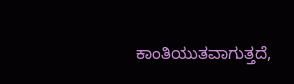ಕಾಂತಿಯುತವಾಗುತ್ತದೆ,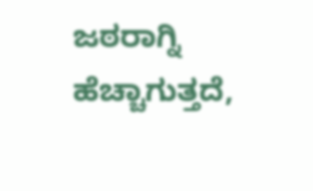ಜಠರಾಗ್ನಿ ಹೆಚ್ಚಾಗುತ್ತದೆ,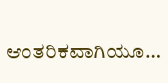ಆಂತರಿಕವಾಗಿಯೂ…